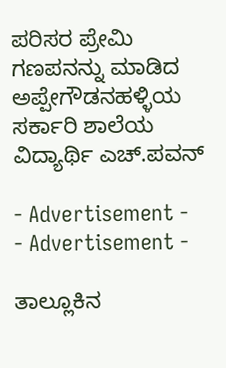ಪರಿಸರ ಪ್ರೇಮಿ ಗಣಪನನ್ನು ಮಾಡಿದ ಅಪ್ಪೇಗೌಡನಹಳ್ಳಿಯ ಸರ್ಕಾರಿ ಶಾಲೆಯ ವಿದ್ಯಾರ್ಥಿ ಎಚ್.ಪವನ್

- Advertisement -
- Advertisement -

ತಾಲ್ಲೂಕಿನ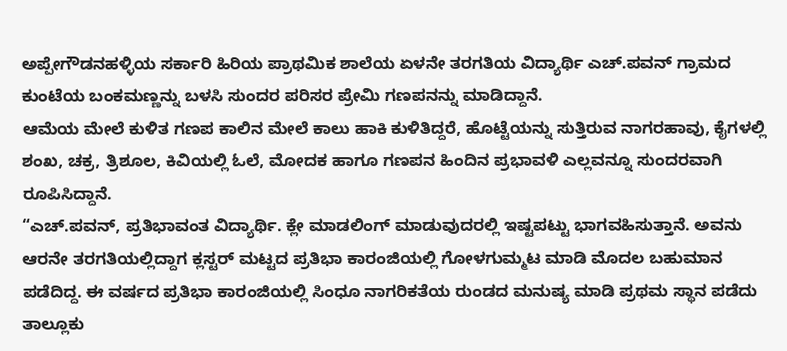ಅಪ್ಪೇಗೌಡನಹಳ್ಳಿಯ ಸರ್ಕಾರಿ ಹಿರಿಯ ಪ್ರಾಥಮಿಕ ಶಾಲೆಯ ಏಳನೇ ತರಗತಿಯ ವಿದ್ಯಾರ್ಥಿ ಎಚ್.ಪವನ್ ಗ್ರಾಮದ ಕುಂಟೆಯ ಬಂಕಮಣ್ಣನ್ನು ಬಳಸಿ ಸುಂದರ ಪರಿಸರ ಪ್ರೇಮಿ ಗಣಪನನ್ನು ಮಾಡಿದ್ದಾನೆ.
ಆಮೆಯ ಮೇಲೆ ಕುಳಿತ ಗಣಪ ಕಾಲಿನ ಮೇಲೆ ಕಾಲು ಹಾಕಿ ಕುಳಿತಿದ್ದರೆ, ಹೊಟ್ಟೆಯನ್ನು ಸುತ್ತಿರುವ ನಾಗರಹಾವು, ಕೈಗಳಲ್ಲಿ ಶಂಖ, ಚಕ್ರ, ತ್ರಿಶೂಲ, ಕಿವಿಯಲ್ಲಿ ಓಲೆ, ಮೋದಕ ಹಾಗೂ ಗಣಪನ ಹಿಂದಿನ ಪ್ರಭಾವಳಿ ಎಲ್ಲವನ್ನೂ ಸುಂದರವಾಗಿ ರೂಪಿಸಿದ್ದಾನೆ.
“ಎಚ್.ಪವನ್, ಪ್ರತಿಭಾವಂತ ವಿದ್ಯಾರ್ಥಿ. ಕ್ಲೇ ಮಾಡಲಿಂಗ್ ಮಾಡುವುದರಲ್ಲಿ ಇಷ್ಟಪಟ್ಟು ಭಾಗವಹಿಸುತ್ತಾನೆ. ಅವನು ಆರನೇ ತರಗತಿಯಲ್ಲಿದ್ದಾಗ ಕ್ಲಸ್ಟರ್ ಮಟ್ಟದ ಪ್ರತಿಭಾ ಕಾರಂಜಿಯಲ್ಲಿ ಗೋಳಗುಮ್ಮಟ ಮಾಡಿ ಮೊದಲ ಬಹುಮಾನ ಪಡೆದಿದ್ದ. ಈ ವರ್ಷದ ಪ್ರತಿಭಾ ಕಾರಂಜಿಯಲ್ಲಿ ಸಿಂಧೂ ನಾಗರಿಕತೆಯ ರುಂಡದ ಮನುಷ್ಯ ಮಾಡಿ ಪ್ರಥಮ ಸ್ಥಾನ ಪಡೆದು ತಾಲ್ಲೂಕು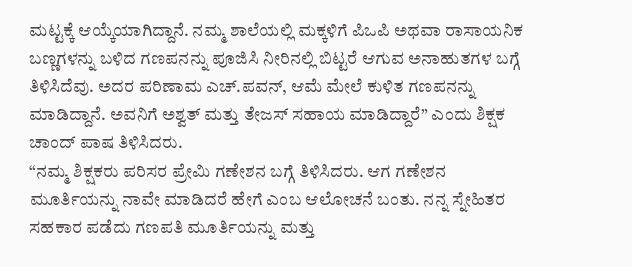ಮಟ್ಟಕ್ಕೆ ಆಯ್ಕೆಯಾಗಿದ್ದಾನೆ. ನಮ್ಮ ಶಾಲೆಯಲ್ಲಿ ಮಕ್ಕಳಿಗೆ ಪಿಒಪಿ ಅಥವಾ ರಾಸಾಯನಿಕ ಬಣ್ಣಗಳನ್ನು ಬಳಿದ ಗಣಪನನ್ನು ಪೂಜಿಸಿ ನೀರಿನಲ್ಲಿ ಬಿಟ್ಟರೆ ಆಗುವ ಅನಾಹುತಗಳ ಬಗ್ಗೆ ತಿಳಿಸಿದೆವು. ಅದರ ಪರಿಣಾಮ ಎಚ್.ಪವನ್, ಆಮೆ ಮೇಲೆ ಕುಳಿತ ಗಣಪನನ್ನು ಮಾಡಿದ್ದಾನೆ. ಅವನಿಗೆ ಅಶ್ವತ್ ಮತ್ತು ತೇಜಸ್ ಸಹಾಯ ಮಾಡಿದ್ದಾರೆ” ಎಂದು ಶಿಕ್ಷಕ ಚಾಂದ್ ಪಾಷ ತಿಳಿಸಿದರು.
“ನಮ್ಮ ಶಿಕ್ಷಕರು ಪರಿಸರ ಪ್ರೇಮಿ ಗಣೇಶನ ಬಗ್ಗೆ ತಿಳಿಸಿದರು. ಆಗ ಗಣೇಶನ ಮೂರ್ತಿಯನ್ನು ನಾವೇ ಮಾಡಿದರೆ ಹೇಗೆ ಎಂಬ ಆಲೋಚನೆ ಬಂತು. ನನ್ನ ಸ್ನೇಹಿತರ ಸಹಕಾರ ಪಡೆದು ಗಣಪತಿ ಮೂರ್ತಿಯನ್ನು ಮತ್ತು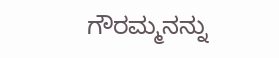ಗೌರಮ್ಮನನ್ನು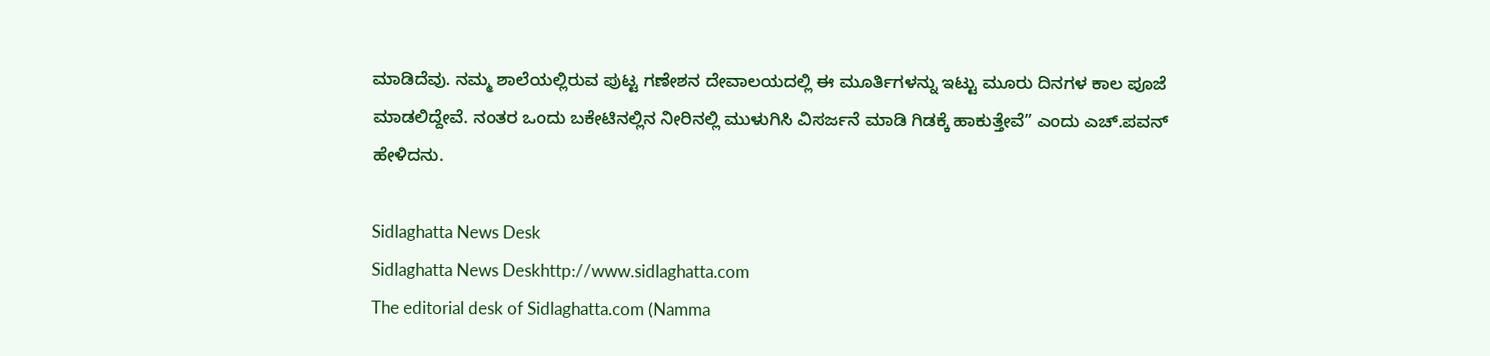ಮಾಡಿದೆವು. ನಮ್ಮ ಶಾಲೆಯಲ್ಲಿರುವ ಪುಟ್ಟ ಗಣೇಶನ ದೇವಾಲಯದಲ್ಲಿ ಈ ಮೂರ್ತಿಗಳನ್ನು ಇಟ್ಟು ಮೂರು ದಿನಗಳ ಕಾಲ ಪೂಜೆ ಮಾಡಲಿದ್ದೇವೆ. ನಂತರ ಒಂದು ಬಕೇಟಿನಲ್ಲಿನ ನೀರಿನಲ್ಲಿ ಮುಳುಗಿಸಿ ವಿಸರ್ಜನೆ ಮಾಡಿ ಗಿಡಕ್ಕೆ ಹಾಕುತ್ತೇವೆ” ಎಂದು ಎಚ್.ಪವನ್ ಹೇಳಿದನು.

Sidlaghatta News Desk
Sidlaghatta News Deskhttp://www.sidlaghatta.com
The editorial desk of Sidlaghatta.com (Namma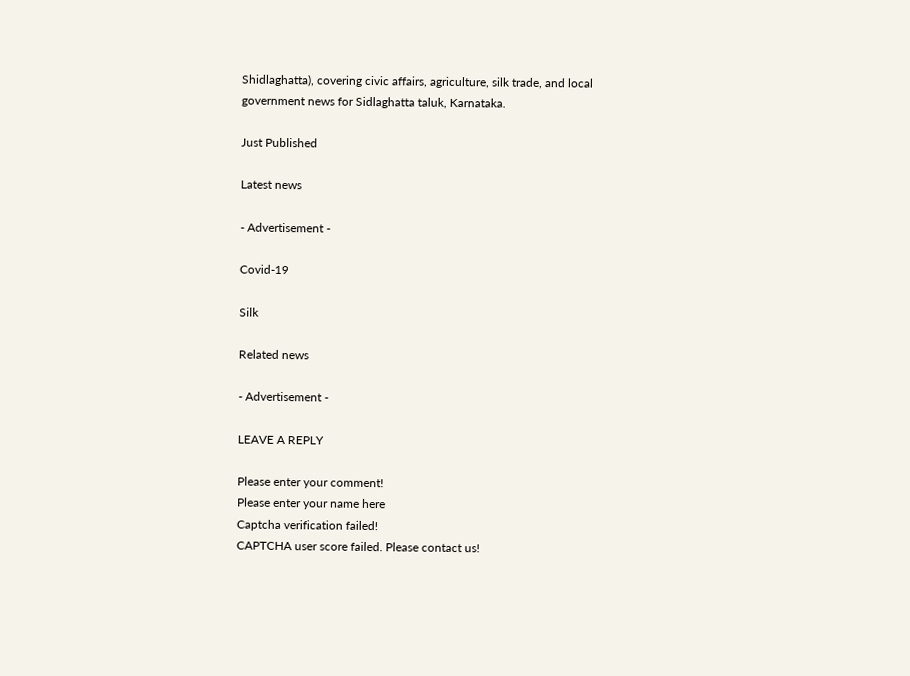Shidlaghatta), covering civic affairs, agriculture, silk trade, and local government news for Sidlaghatta taluk, Karnataka.

Just Published

Latest news

- Advertisement -

Covid-19

Silk

Related news

- Advertisement -

LEAVE A REPLY

Please enter your comment!
Please enter your name here
Captcha verification failed!
CAPTCHA user score failed. Please contact us!